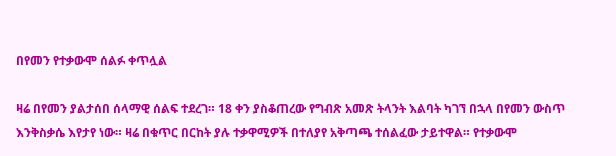በየመን የተቃውሞ ሰልፉ ቀጥሏል

ዛሬ በየመን ያልታሰበ ሰላማዊ ሰልፍ ተደረገ። 18 ቀን ያስቆጠረው የግብጽ አመጽ ትላንት እልባት ካገኘ በኋላ በየመን ውስጥ እንቅስቃሴ እየታየ ነው። ዛሬ በቁጥር በርከት ያሉ ተቃዋሚዎች በተለያየ አቅጣጫ ተሰልፈው ታይተዋል። የተቃውሞ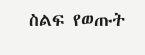ስልፍ የወጡት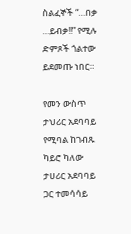ስልፈኞች “…በቃ …ይብቃ!!” የሚሉ ድምጾች ጎልተው ይደመጡ ነበር።

የመን ውስጥ ታህሪር አደባባይ የሚባል ከገብጹ ካይሮ ካለው ታሀሪር አደባባይ ጋር ተመሳሳይ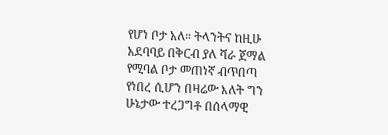የሆነ ቦታ አለ። ትላንትና ከዚሁ አደባባይ በቅርብ ያለ ሻራ ጀማል የሚባል ቦታ መጠነኛ ብጥበጣ የነበረ ሲሆን በዛሬው እለት ግን ሁኔታው ተረጋግቶ በሰላማዊ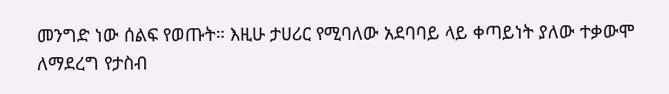መንግድ ነው ሰልፍ የወጡት። እዚሁ ታሀሪር የሚባለው አደባባይ ላይ ቀጣይነት ያለው ተቃውሞ ለማደረግ የታስብ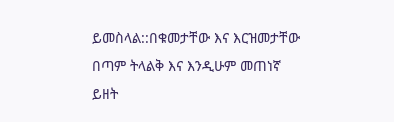ይመስላል::በቁመታቸው እና እርዝመታቸው በጣም ትላልቅ እና እንዲሁም መጠነኛ ይዘት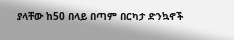ያላቸው ከ50 በላይ በጣም በርካታ ድንኳኖች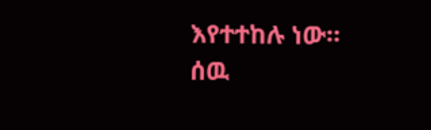እየተተከሉ ነው። ሰዉ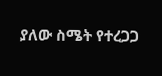ያለው ስሜት የተረጋጋ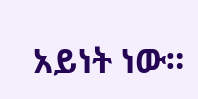አይነት ነው።